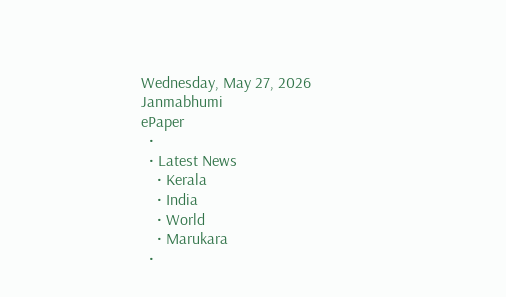Wednesday, May 27, 2026
Janmabhumi
ePaper
  •
  • Latest News
    • Kerala
    • India
    • World
    • Marukara
  •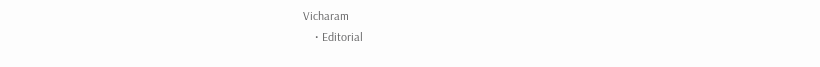Vicharam
    • Editorial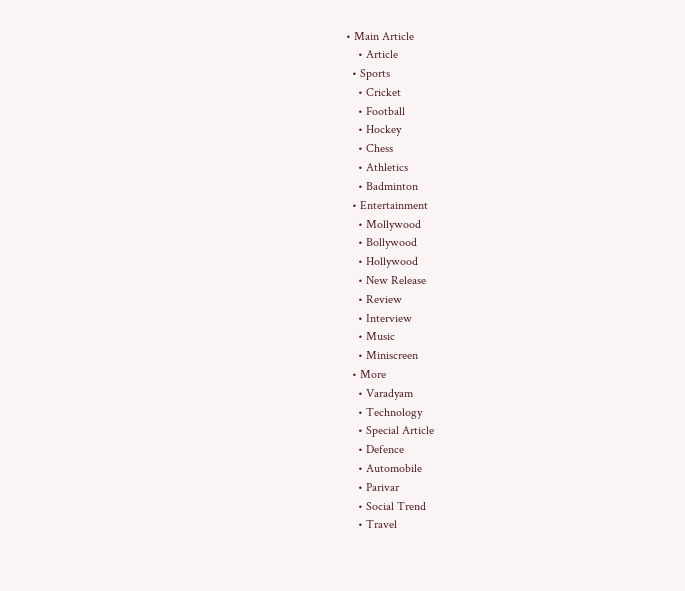• Main Article
    • Article
  • Sports
    • Cricket
    • Football
    • Hockey
    • Chess
    • Athletics
    • Badminton
  • Entertainment
    • Mollywood
    • Bollywood
    • Hollywood
    • New Release
    • Review
    • Interview
    • Music
    • Miniscreen
  • More
    • Varadyam
    • Technology
    • Special Article
    • Defence
    • Automobile
    • Parivar
    • Social Trend
    • Travel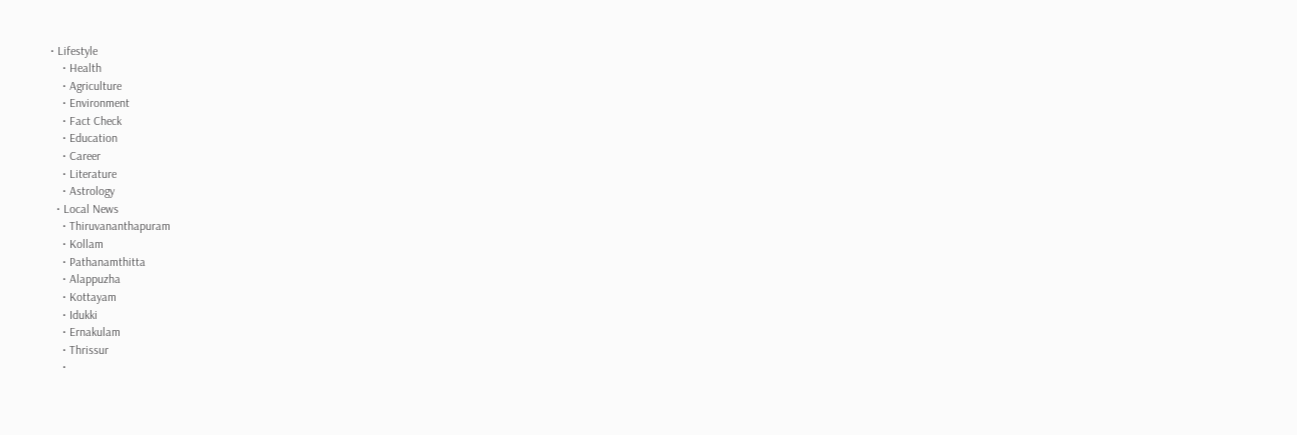• Lifestyle
    • Health
    • Agriculture
    • Environment
    • Fact Check
    • Education
    • Career
    • Literature
    • Astrology
  • Local News
    • Thiruvananthapuram
    • Kollam
    • Pathanamthitta
    • Alappuzha
    • Kottayam
    • Idukki
    • Ernakulam
    • Thrissur
    •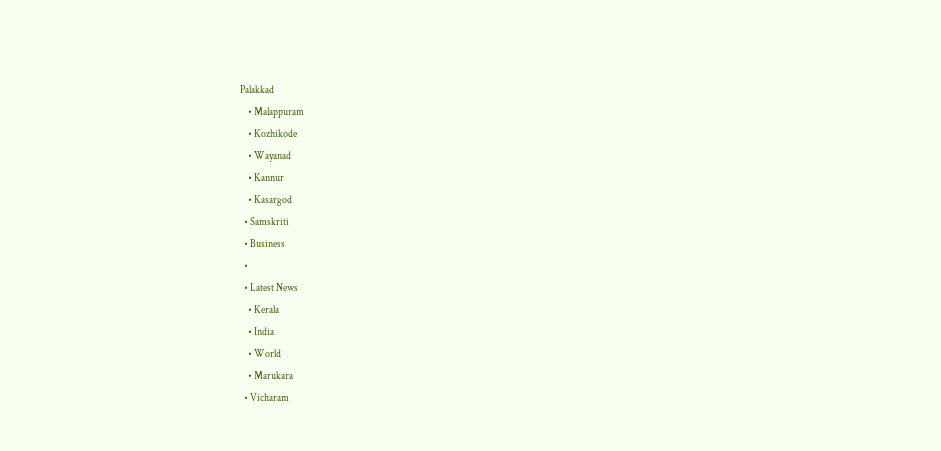Palakkad
    • Malappuram
    • Kozhikode
    • Wayanad
    • Kannur
    • Kasargod
  • Samskriti
  • Business
  •
  • Latest News
    • Kerala
    • India
    • World
    • Marukara
  • Vicharam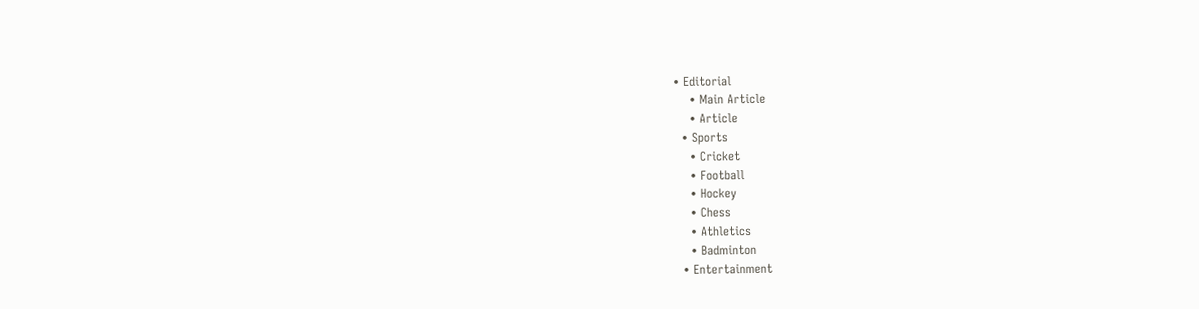• Editorial
    • Main Article
    • Article
  • Sports
    • Cricket
    • Football
    • Hockey
    • Chess
    • Athletics
    • Badminton
  • Entertainment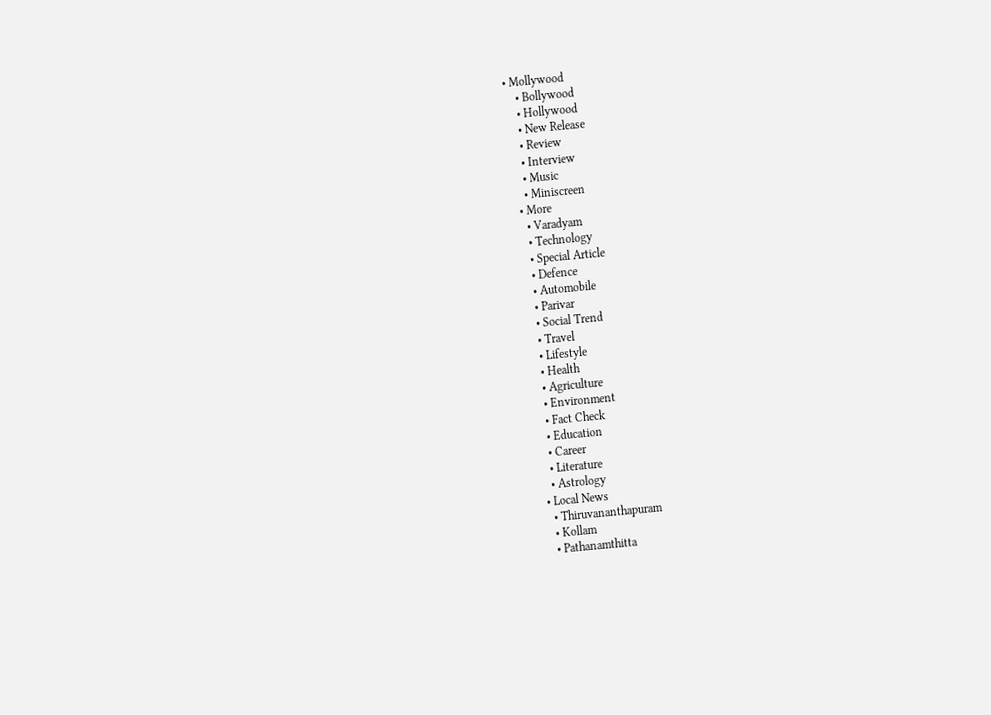• Mollywood
    • Bollywood
    • Hollywood
    • New Release
    • Review
    • Interview
    • Music
    • Miniscreen
  • More
    • Varadyam
    • Technology
    • Special Article
    • Defence
    • Automobile
    • Parivar
    • Social Trend
    • Travel
    • Lifestyle
    • Health
    • Agriculture
    • Environment
    • Fact Check
    • Education
    • Career
    • Literature
    • Astrology
  • Local News
    • Thiruvananthapuram
    • Kollam
    • Pathanamthitta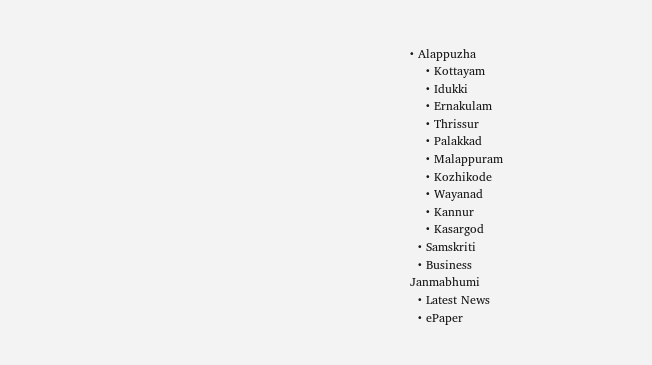• Alappuzha
    • Kottayam
    • Idukki
    • Ernakulam
    • Thrissur
    • Palakkad
    • Malappuram
    • Kozhikode
    • Wayanad
    • Kannur
    • Kasargod
  • Samskriti
  • Business
Janmabhumi
  • Latest News
  • ePaper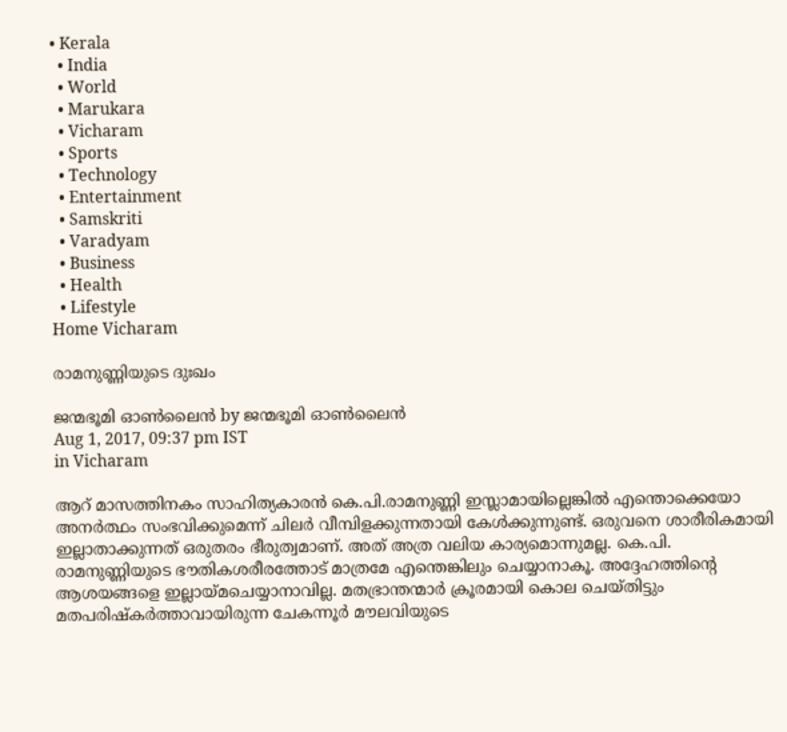• Kerala
  • India
  • World
  • Marukara
  • Vicharam
  • Sports
  • Technology
  • Entertainment
  • Samskriti
  • Varadyam
  • Business
  • Health
  • Lifestyle
Home Vicharam

രാമനുണ്ണിയുടെ ദുഃഖം

ജന്മഭൂമി ഓണ്‍ലൈന്‍ by ജന്മഭൂമി ഓണ്‍ലൈന്‍
Aug 1, 2017, 09:37 pm IST
in Vicharam

ആറ് മാസത്തിനകം സാഹിത്യകാരന്‍ കെ.പി.രാമനുണ്ണി ഇസ്ലാമായില്ലെങ്കില്‍ എന്തൊക്കെയോ അനര്‍ത്ഥം സംഭവിക്കുമെന്ന് ചിലര്‍ വീമ്പിളക്കുന്നതായി കേള്‍ക്കുന്നുണ്ട്. ഒരുവനെ ശാരീരികമായി ഇല്ലാതാക്കുന്നത് ഒരുതരം ഭീരുത്വമാണ്. അത് അത്ര വലിയ കാര്യമൊന്നുമല്ല. കെ.പി. രാമനുണ്ണിയുടെ ഭൗതികശരീരത്തോട് മാത്രമേ എന്തെങ്കിലും ചെയ്യാനാകൂ. അദ്ദേഹത്തിന്റെ ആശയങ്ങളെ ഇല്ലായ്‌മചെയ്യാനാവില്ല. മതഭ്രാന്തന്മാര്‍ ക്രൂരമായി കൊല ചെയ്തിട്ടും മതപരിഷ്‌കര്‍ത്താവായിരുന്ന ചേകന്നൂര്‍ മൗലവിയുടെ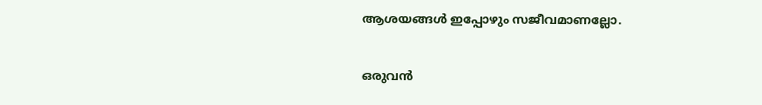ആശയങ്ങള്‍ ഇപ്പോഴും സജീവമാണല്ലോ.

ഒരുവന്‍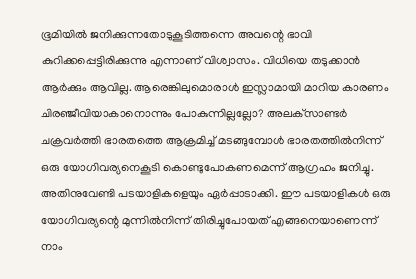ഭൂമിയില്‍ ജനിക്കുന്നതോടുകൂടിത്തന്നെ അവന്റെ ഭാവി കുറിക്കപ്പെട്ടിരിക്കുന്നു എന്നാണ് വിശ്വാസം. വിധിയെ തടുക്കാന്‍ ആര്‍ക്കും ആവില്ല. ആരെങ്കിലുമൊരാള്‍ ഇസ്ലാമായി മാറിയ കാരണം ചിരഞ്ജീവിയാകാനൊന്നും പോകുന്നില്ലല്ലോ? അലക്‌സാണ്ടര്‍ ചക്രവര്‍ത്തി ഭാരതത്തെ ആക്രമിച്ച് മടങ്ങുമ്പോള്‍ ഭാരതത്തില്‍നിന്ന് ഒരു യോഗിവര്യനെകൂടി കൊണ്ടുപോകണമെന്ന് ആഗ്രഹം ജനിച്ചു. അതിനുവേണ്ടി പടയാളികളെയും ഏര്‍പ്പാടാക്കി. ഈ പടയാളികള്‍ ഒരു യോഗിവര്യന്റെ മുന്നില്‍നിന്ന് തിരിച്ചുപോയത് എങ്ങനെയാണെന്ന് നാം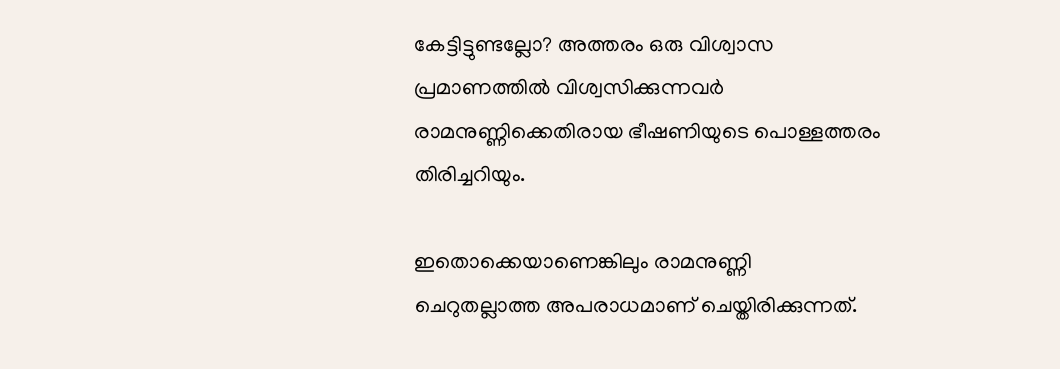കേട്ടിട്ടുണ്ടല്ലോ? അത്തരം ഒരു വിശ്വാസ പ്രമാണത്തില്‍ വിശ്വസിക്കുന്നവര്‍ രാമനുണ്ണിക്കെതിരായ ഭീഷണിയുടെ പൊള്ളത്തരം തിരിച്ചറിയും.

ഇതൊക്കെയാണെങ്കിലും രാമനുണ്ണി ചെറുതല്ലാത്ത അപരാധമാണ് ചെയ്തിരിക്കുന്നത്.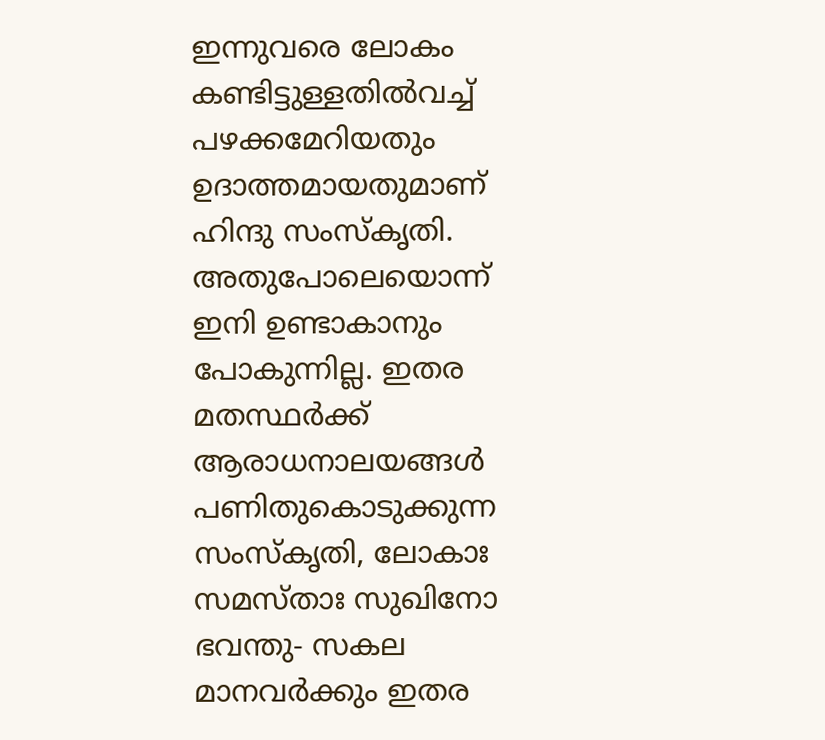ഇന്നുവരെ ലോകം കണ്ടിട്ടുള്ളതില്‍വച്ച് പഴക്കമേറിയതും ഉദാത്തമായതുമാണ് ഹിന്ദു സംസ്‌കൃതി. അതുപോലെയൊന്ന് ഇനി ഉണ്ടാകാനും പോകുന്നില്ല. ഇതര മതസ്ഥര്‍ക്ക് ആരാധനാലയങ്ങള്‍ പണിതുകൊടുക്കുന്ന സംസ്‌കൃതി, ലോകാഃ സമസ്താഃ സുഖിനോ ഭവന്തു- സകല മാനവര്‍ക്കും ഇതര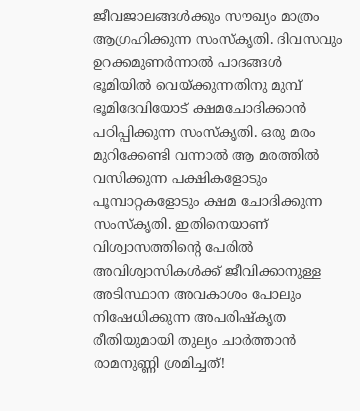ജീവജാലങ്ങള്‍ക്കും സൗഖ്യം മാത്രം ആഗ്രഹിക്കുന്ന സംസ്‌കൃതി. ദിവസവും ഉറക്കമുണര്‍ന്നാല്‍ പാദങ്ങള്‍ ഭൂമിയില്‍ വെയ്‌ക്കുന്നതിനു മുമ്പ് ഭൂമിദേവിയോട് ക്ഷമചോദിക്കാന്‍ പഠിപ്പിക്കുന്ന സംസ്‌കൃതി. ഒരു മരം മുറിക്കേണ്ടി വന്നാല്‍ ആ മരത്തില്‍ വസിക്കുന്ന പക്ഷികളോടും പൂമ്പാറ്റകളോടും ക്ഷമ ചോദിക്കുന്ന സംസ്‌കൃതി. ഇതിനെയാണ് വിശ്വാസത്തിന്റെ പേരില്‍ അവിശ്വാസികള്‍ക്ക് ജീവിക്കാനുള്ള അടിസ്ഥാന അവകാശം പോലും നിഷേധിക്കുന്ന അപരിഷ്‌കൃത രീതിയുമായി തുല്യം ചാര്‍ത്താന്‍ രാമനുണ്ണി ശ്രമിച്ചത്!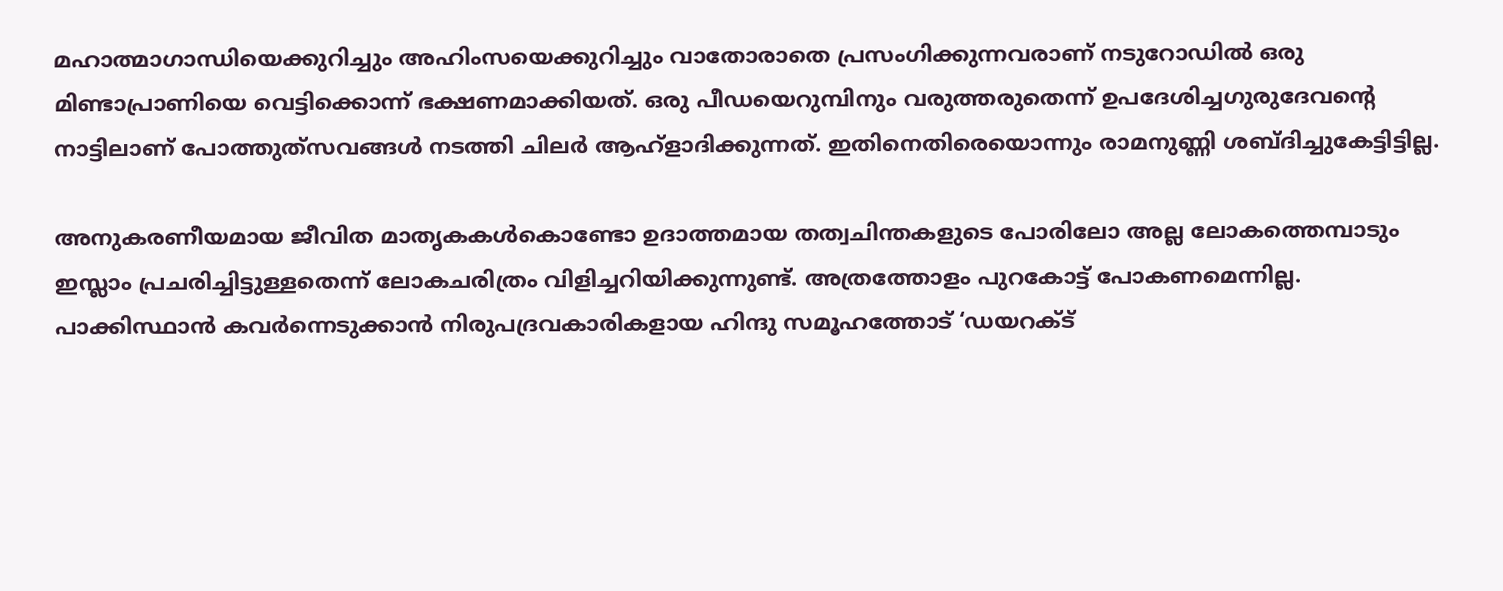മഹാത്മാഗാന്ധിയെക്കുറിച്ചും അഹിംസയെക്കുറിച്ചും വാതോരാതെ പ്രസംഗിക്കുന്നവരാണ് നടുറോഡില്‍ ഒരു മിണ്ടാപ്രാണിയെ വെട്ടിക്കൊന്ന് ഭക്ഷണമാക്കിയത്. ഒരു പീഡയെറുമ്പിനും വരുത്തരുതെന്ന് ഉപദേശിച്ചഗുരുദേവന്റെ നാട്ടിലാണ് പോത്തുത്‌സവങ്ങള്‍ നടത്തി ചിലര്‍ ആഹ്‌ളാദിക്കുന്നത്. ഇതിനെതിരെയൊന്നും രാമനുണ്ണി ശബ്ദിച്ചുകേട്ടിട്ടില്ല.

അനുകരണീയമായ ജീവിത മാതൃകകള്‍കൊണ്ടോ ഉദാത്തമായ തത്വചിന്തകളുടെ പോരിലോ അല്ല ലോകത്തെമ്പാടും ഇസ്ലാം പ്രചരിച്ചിട്ടുള്ളതെന്ന് ലോകചരിത്രം വിളിച്ചറിയിക്കുന്നുണ്ട്. അത്രത്തോളം പുറകോട്ട് പോകണമെന്നില്ല. പാക്കിസ്ഥാന്‍ കവര്‍ന്നെടുക്കാന്‍ നിരുപദ്രവകാരികളായ ഹിന്ദു സമൂഹത്തോട് ‘ഡയറക്ട്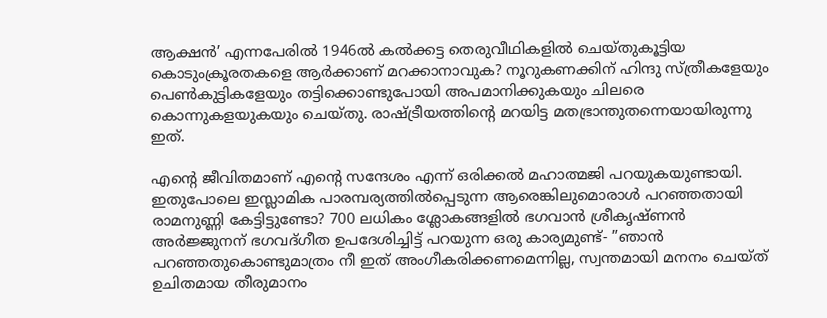ആക്ഷന്‍’ എന്നപേരില്‍ 1946ല്‍ കല്‍ക്കട്ട തെരുവീഥികളില്‍ ചെയ്തുകൂട്ടിയ കൊടുംക്രൂരതകളെ ആര്‍ക്കാണ് മറക്കാനാവുക? നൂറുകണക്കിന് ഹിന്ദു സ്ത്രീകളേയും പെണ്‍കുട്ടികളേയും തട്ടിക്കൊണ്ടുപോയി അപമാനിക്കുകയും ചിലരെ കൊന്നുകളയുകയും ചെയ്തു. രാഷ്‌ട്രീയത്തിന്റെ മറയിട്ട മതഭ്രാന്തുതന്നെയായിരുന്നു ഇത്.

എന്റെ ജീവിതമാണ് എന്റെ സന്ദേശം എന്ന് ഒരിക്കല്‍ മഹാത്മജി പറയുകയുണ്ടായി. ഇതുപോലെ ഇസ്ലാമിക പാരമ്പര്യത്തില്‍പ്പെടുന്ന ആരെങ്കിലുമൊരാള്‍ പറഞ്ഞതായി രാമനുണ്ണി കേട്ടിട്ടുണ്ടോ? 700 ലധികം ശ്ലോകങ്ങളില്‍ ഭഗവാന്‍ ശ്രീകൃഷ്ണന്‍ അര്‍ജ്ജുനന് ഭഗവദ്ഗീത ഉപദേശിച്ചിട്ട് പറയുന്ന ഒരു കാര്യമുണ്ട്- ”ഞാന്‍ പറഞ്ഞതുകൊണ്ടുമാത്രം നീ ഇത് അംഗീകരിക്കണമെന്നില്ല, സ്വന്തമായി മനനം ചെയ്ത് ഉചിതമായ തീരുമാനം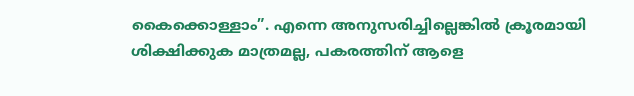കൈക്കൊള്ളാം”. എന്നെ അനുസരിച്ചില്ലെങ്കില്‍ ക്രൂരമായി ശിക്ഷിക്കുക മാത്രമല്ല, പകരത്തിന് ആളെ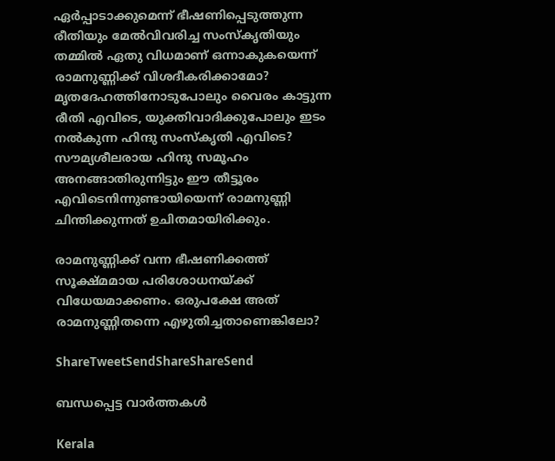ഏര്‍പ്പാടാക്കുമെന്ന് ഭീഷണിപ്പെടുത്തുന്ന രീതിയും മേല്‍വിവരിച്ച സംസ്‌കൃതിയും തമ്മില്‍ ഏതു വിധമാണ് ഒന്നാകുകയെന്ന് രാമനുണ്ണിക്ക് വിശദീകരിക്കാമോ? മൃതദേഹത്തിനോടുപോലും വൈരം കാട്ടുന്ന രീതി എവിടെ, യുക്തിവാദിക്കുപോലും ഇടം നല്‍കുന്ന ഹിന്ദു സംസ്‌കൃതി എവിടെ? സൗമ്യശീലരായ ഹിന്ദു സമൂഹം അനങ്ങാതിരുന്നിട്ടും ഈ തീട്ടൂരം എവിടെനിന്നുണ്ടായിയെന്ന് രാമനുണ്ണി ചിന്തിക്കുന്നത് ഉചിതമായിരിക്കും.

രാമനുണ്ണിക്ക് വന്ന ഭീഷണിക്കത്ത് സൂക്ഷ്മമായ പരിശോധനയ്‌ക്ക് വിധേയമാക്കണം. ഒരുപക്ഷേ അത് രാമനുണ്ണിതന്നെ എഴുതിച്ചതാണെങ്കിലോ?

ShareTweetSendShareShareSend

ബന്ധപ്പെട്ട വാര്‍ത്തകള്‍

Kerala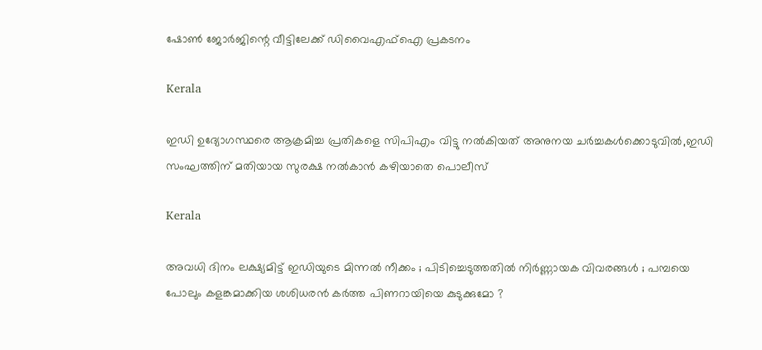ഷോണ്‍ ജോര്‍ജിന്റെ വീട്ടിലേക്ക് ഡിവൈഎഫ്ഐ പ്രകടനം

Kerala

ഇഡി ഉദ്യോഗസ്ഥരെ ആക്രമിച്ച പ്രതികളെ സിപിഎം വിട്ടു നല്‍കിയത് അനുനയ ചര്‍ച്ചകള്‍ക്കൊടുവില്‍,ഇഡി സംഘത്തിന് മതിയായ സുരക്ഷ നല്‍കാന്‍ കഴിയാതെ പൊലീസ്

Kerala

അവധി ദിനം ലക്ഷ്യമിട്ട് ഇഡിയുടെ മിന്നൽ നീക്കം ; പിടിച്ചെടുത്തതിൽ നിർണ്ണായക വിവരങ്ങൾ ; പമ്പയെ പോലും കളങ്കമാക്കിയ ശശിധരൻ കർത്ത പിണറായിയെ കുടുക്കുമോ ?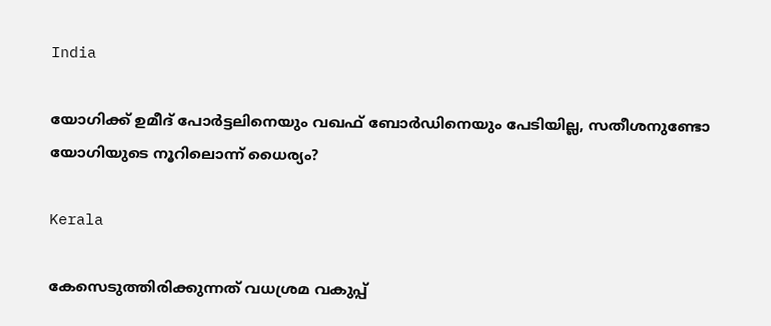India

യോഗിക്ക് ഉമീദ് പോര്‍ട്ടലിനെയും വഖഫ് ബോര്‍ഡിനെയും പേടിയില്ല, സതീശനുണ്ടോ യോഗിയുടെ നൂറിലൊന്ന് ധൈര്യം?

Kerala

കേസെടുത്തിരിക്കുന്നത് വധശ്രമ വകുപ്പ്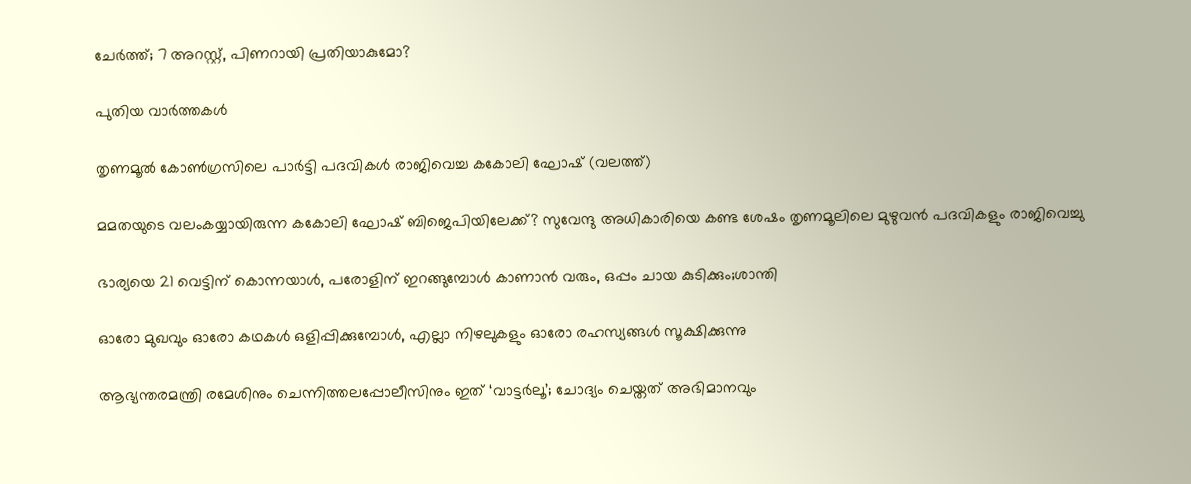ചേർത്ത്; 7 അറസ്റ്റ്, പിണറായി പ്രതിയാകുമോ?

പുതിയ വാര്‍ത്തകള്‍

തൃണമൂല്‍ കോണ്‍ഗ്രസിലെ പാര്‍ട്ടി പദവികള്‍ രാജിവെച്ച കകോലി ഘോഷ് (വലത്ത്)

മമതയുടെ വലംകയ്യായിരുന്ന കകോലി ഘോഷ് ബിജെപിയിലേക്ക്? സുവേന്ദു അധികാരിയെ കണ്ട ശേഷം തൃണമൂലിലെ മുഴുവന്‍ പദവികളും രാജിവെച്ചു

ഭാര്യയെ 21 വെട്ടിന് കൊന്നയാള്‍, പരോളിന് ഇറങ്ങുമ്പോള്‍ കാണാന്‍ വരും, ഒപ്പം ചായ കുടിക്കും;ശാന്തി

ഓരോ മുഖവും ഓരോ കഥകൾ ഒളിപ്പിക്കുമ്പോൾ, എല്ലാ നിഴലുകളും ഓരോ രഹസ്യങ്ങൾ സൂക്ഷിക്കുന്നു

ആഭ്യന്തരമന്ത്രി രമേശിനും ചെന്നിത്തലപ്പോലീസിനും ഇത് ‘വാട്ടർലൂ’; ചോദ്യം ചെയ്തത് അഭിമാനവും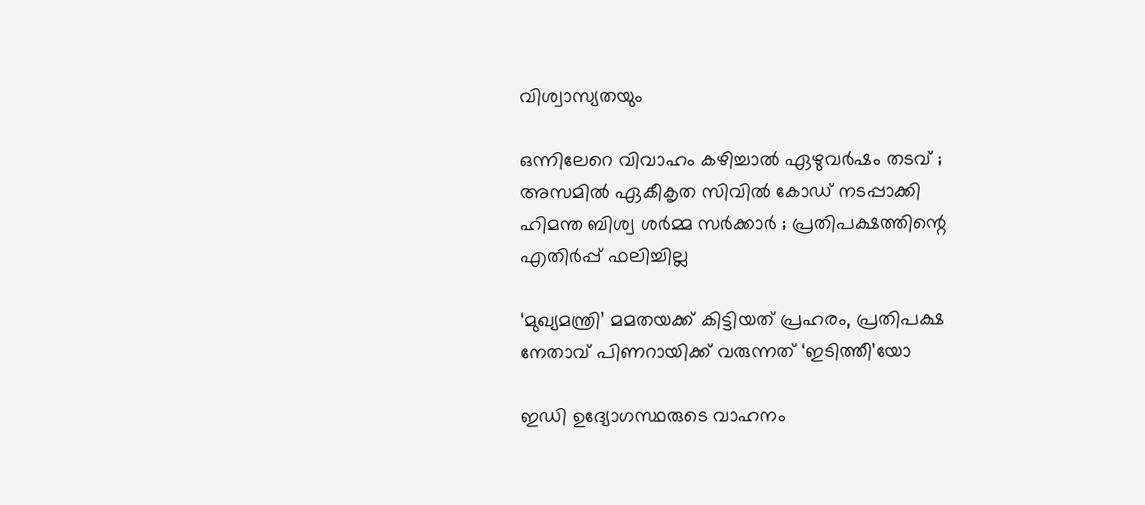വിശ്വാസ്യതയും

ഒന്നിലേറെ വിവാഹം കഴിച്ചാൽ ഏഴുവർഷം തടവ് ; അസമിൽ ഏകീകൃത സിവിൽ കോഡ് നടപ്പാക്കി ഹിമന്ത ബിശ്വ ശർമ്മ സർക്കാർ ; പ്രതിപക്ഷത്തിന്റെ എതിർപ്പ് ഫലിച്ചില്ല

‘മുഖ്യമന്ത്രി’ മമതയക്ക് കിട്ടിയത് പ്രഹരം, പ്രതിപക്ഷ നേതാവ് പിണറായിക്ക് വരുന്നത് ‘ഇടിത്തീ’യോ

ഇഡി ഉദ്യോഗസ്ഥരുടെ വാഹനം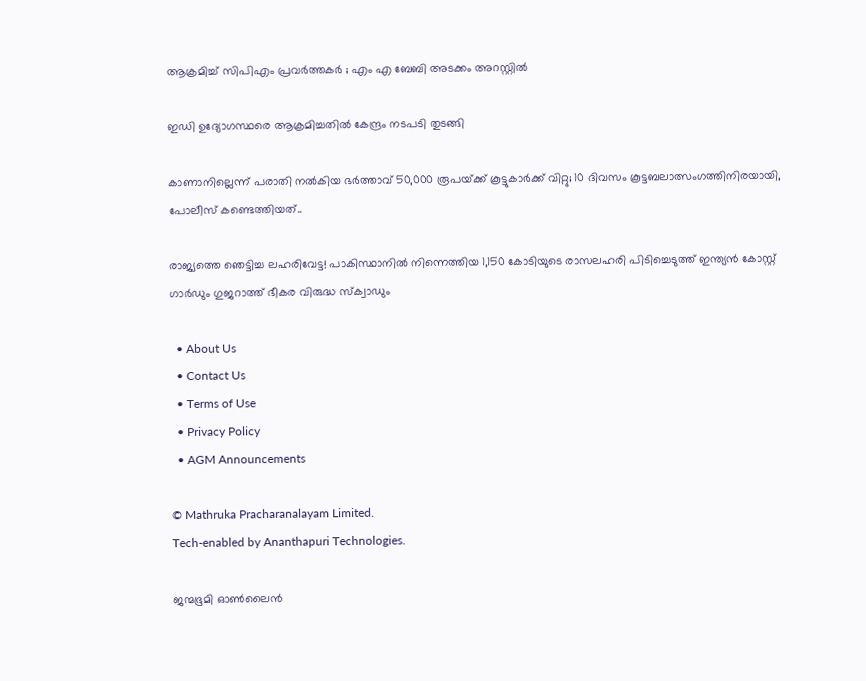ആക്രമിച്ച് സിപിഎം പ്രവർത്തകർ ; എം എ ബേബി അടക്കം അറസ്റ്റിൽ

ഇഡി ഉദ്യോഗസ്ഥരെ ആക്രമിച്ചതിൽ കേന്ദ്രം നടപടി തുടങ്ങി

കാണാനില്ലെന്ന് പരാതി നൽകിയ ഭർത്താവ് 50,000 രൂപയ്‌ക്ക് കൂട്ടുകാർക്ക് വിറ്റു; 10 ദിവസം കൂട്ടബലാത്സംഗത്തിനിരയായി, പോലീസ് കണ്ടെത്തിയത്..

രാജ്യത്തെ ഞെട്ടിച്ച ലഹരിവേട്ട! പാകിസ്ഥാനിൽ നിന്നെത്തിയ 1,150 കോടിയുടെ രാസലഹരി പിടിച്ചെടുത്ത് ഇന്ത്യൻ കോസ്റ്റ് ഗാർഡും ഗുജറാത്ത് ഭീകര വിരുദ്ധ സ്‌ക്വാഡും

  • About Us
  • Contact Us
  • Terms of Use
  • Privacy Policy
  • AGM Announcements

© Mathruka Pracharanalayam Limited.
Tech-enabled by Ananthapuri Technologies.

ജന്മഭൂമി ഓണ്‍ലൈന്‍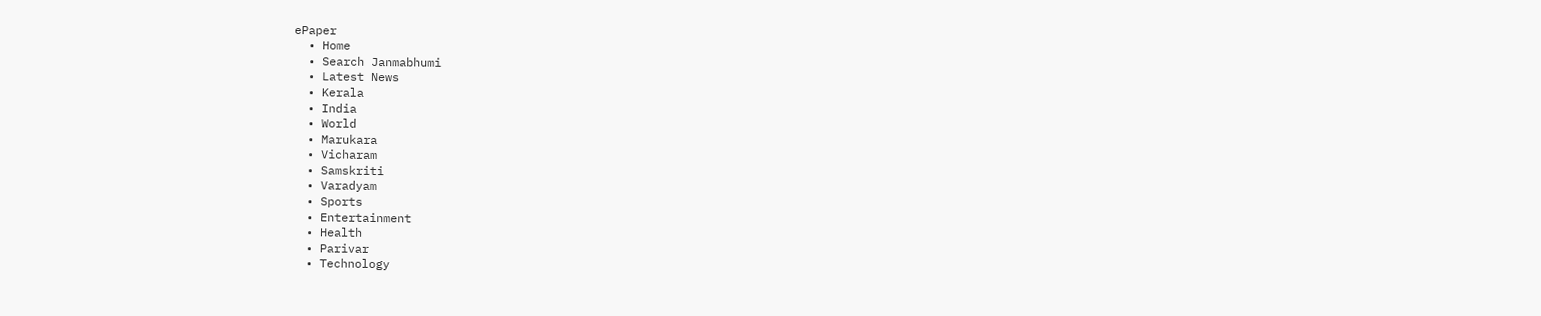ePaper
  • Home
  • Search Janmabhumi
  • Latest News
  • Kerala
  • India
  • World
  • Marukara
  • Vicharam
  • Samskriti
  • Varadyam
  • Sports
  • Entertainment
  • Health
  • Parivar
  • Technology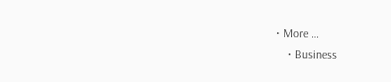• More …
    • Business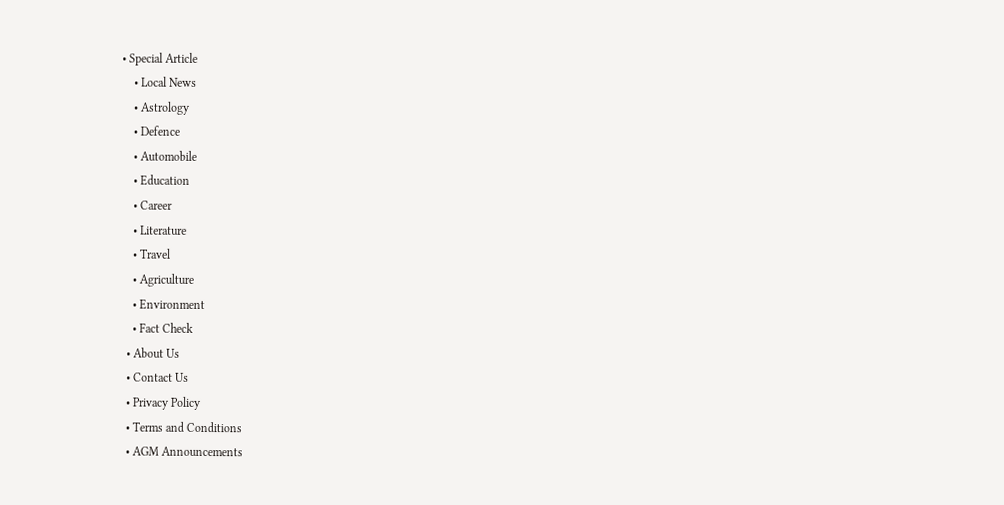• Special Article
    • Local News
    • Astrology
    • Defence
    • Automobile
    • Education
    • Career
    • Literature
    • Travel
    • Agriculture
    • Environment
    • Fact Check
  • About Us
  • Contact Us
  • Privacy Policy
  • Terms and Conditions
  • AGM Announcements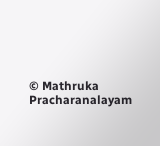© Mathruka Pracharanalayam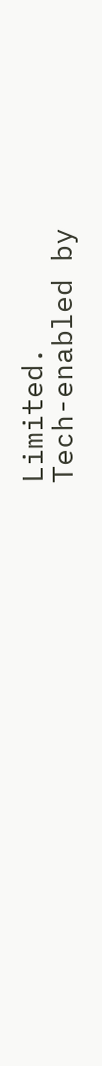Limited.
Tech-enabled by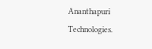Ananthapuri Technologies.